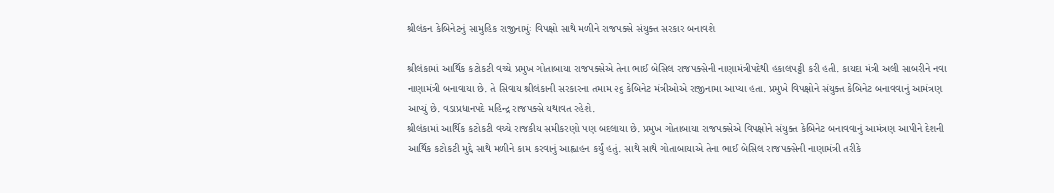શ્રીલંકન કેબિનેટનું સામુહિક રાજીનામુંઃ વિપક્ષો સાથે મળીને રાજપક્સે સંયુક્ત સરકાર બનાવશે

શ્રીલંકામાં આર્થિક કટોકટી વચ્ચે પ્રમુખ ગોતાબાયા રાજપક્સેએ તેના ભાઈ બેસિલ રાજપક્સેની નાણામંત્રીપદેથી હકાલપટ્ટી કરી હતી. કાયદા મંત્રી અલી સાબરીને નવા નાણામંત્રી બનાવાયા છે. તે સિવાય શ્રીલંકાની સરકારના તમામ ૨૬ કેબિનેટ મંત્રીઓએ રાજીનામા આપ્યા હતા. પ્રમુખે વિપક્ષોને સંયુક્ત કેબિનેટ બનાવવાનું આમંત્રણ આપ્યું છે. વડાપ્રધાનપદે મહિન્દ્ર રાજપક્સે યથાવત રહેશે.
શ્રીલંકામાં આર્થિક કટોકટી વચ્ચે રાજકીય સમીકરણો પણ બદલાયા છે. પ્રમુખ ગોતાબાયા રાજપક્સેએ વિપક્ષોને સંયુક્ત કેબિનેટ બનાવવાનું આમંત્રણ આપીને દેશની આર્થિક કટોકટી મુદ્દે સાથે મળીને કામ કરવાનું આહ્વાહન કર્યું હતું. સાથે સાથે ગોતાબાયાએ તેના ભાઈ બેસિલ રાજપક્સેની નાણામંત્રી તરીકે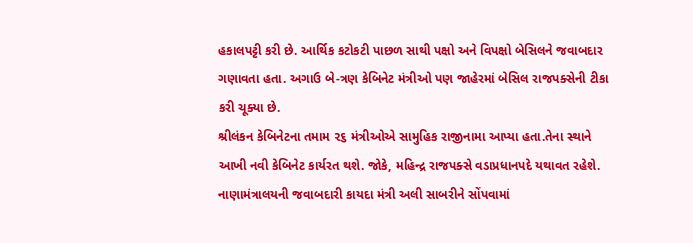હકાલપટ્ટી કરી છે. આર્થિક કટોકટી પાછળ સાથી પક્ષો અને વિપક્ષો બેસિલને જવાબદાર ગણાવતા હતા. અગાઉ બે-ત્રણ કેબિનેટ મંત્રીઓ પણ જાહેરમાં બેસિલ રાજપક્સેની ટીકા કરી ચૂક્યા છે.
શ્રીલંકન કેબિનેટના તમામ ૨૬ મંત્રીઓએ સામુહિક રાજીનામા આપ્યા હતા.તેના સ્થાને આખી નવી કેબિનેટ કાર્યરત થશે. જોકે, મહિન્દ્ર રાજપક્સે વડાપ્રધાનપદે યથાવત રહેશે. નાણામંત્રાલયની જવાબદારી કાયદા મંત્રી અલી સાબરીને સોંપવામાં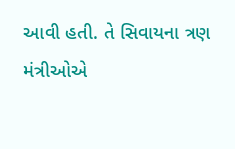આવી હતી. તે સિવાયના ત્રણ મંત્રીઓએ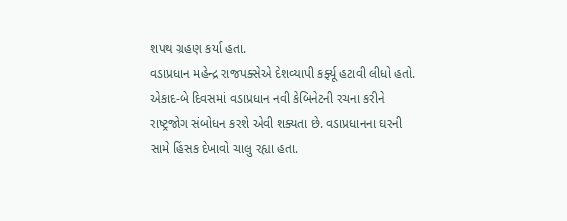શપથ ગ્રહણ કર્યા હતા.
વડાપ્રધાન મહેન્દ્ર રાજપક્સેએ દેશવ્યાપી કર્ફ્યૂ હટાવી લીધો હતો. એકાદ-બે દિવસમાં વડાપ્રધાન નવી કેબિનેટની રચના કરીને રાષ્ટ્રજોગ સંબોધન કરશે એવી શક્યતા છે. વડાપ્રધાનના ઘરની સામે હિંસક દેખાવો ચાલુ રહ્યા હતા.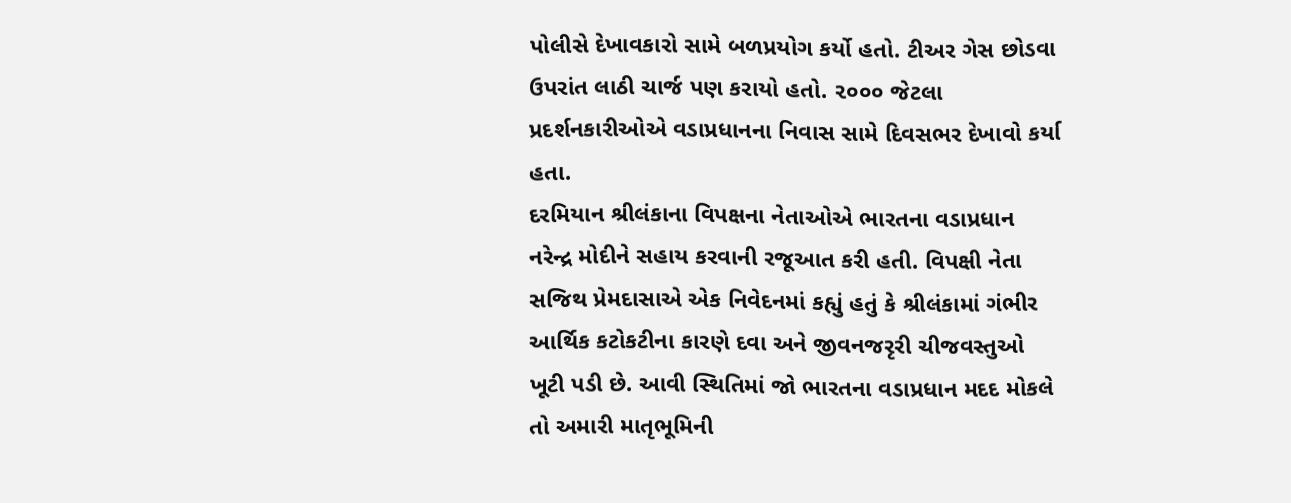પોલીસે દેખાવકારો સામે બળપ્રયોગ કર્યો હતો. ટીઅર ગેસ છોડવા ઉપરાંત લાઠી ચાર્જ પણ કરાયો હતો. ૨૦૦૦ જેટલા પ્રદર્શનકારીઓએ વડાપ્રધાનના નિવાસ સામે દિવસભર દેખાવો કર્યા હતા.
દરમિયાન શ્રીલંકાના વિપક્ષના નેતાઓએ ભારતના વડાપ્રધાન નરેન્દ્ર મોદીને સહાય કરવાની રજૂઆત કરી હતી. વિપક્ષી નેતા સજિથ પ્રેમદાસાએ એક નિવેદનમાં કહ્યું હતું કે શ્રીલંકામાં ગંભીર આર્થિક કટોકટીના કારણે દવા અને જીવનજરૃરી ચીજવસ્તુઓ ખૂટી પડી છે. આવી સ્થિતિમાં જો ભારતના વડાપ્રધાન મદદ મોકલે તો અમારી માતૃભૂમિની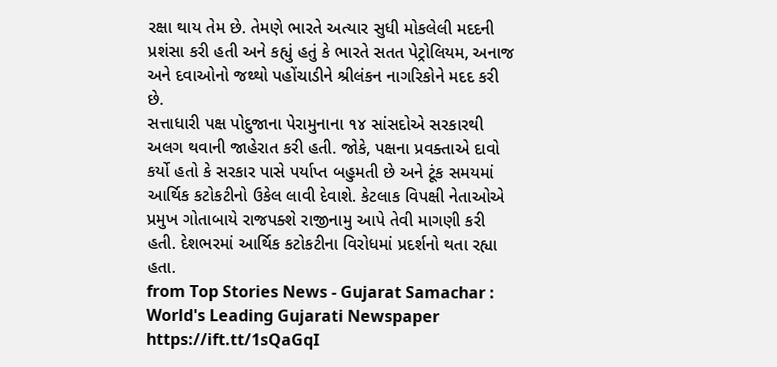રક્ષા થાય તેમ છે. તેમણે ભારતે અત્યાર સુધી મોકલેલી મદદની પ્રશંસા કરી હતી અને કહ્યું હતું કે ભારતે સતત પેટ્રોલિયમ, અનાજ અને દવાઓનો જથ્થો પહોંચાડીને શ્રીલંકન નાગરિકોને મદદ કરી છે.
સત્તાધારી પક્ષ પોદુજાના પેરામુનાના ૧૪ સાંસદોએ સરકારથી અલગ થવાની જાહેરાત કરી હતી. જોકે, પક્ષના પ્રવક્તાએ દાવો કર્યો હતો કે સરકાર પાસે પર્યાપ્ત બહુમતી છે અને ટૂંક સમયમાં આર્થિક કટોકટીનો ઉકેલ લાવી દેવાશે. કેટલાક વિપક્ષી નેતાઓએ પ્રમુખ ગોતાબાયે રાજપક્શે રાજીનામુ આપે તેવી માગણી કરી હતી. દેશભરમાં આર્થિક કટોકટીના વિરોધમાં પ્રદર્શનો થતા રહ્યા હતા.
from Top Stories News - Gujarat Samachar : World's Leading Gujarati Newspaper https://ift.tt/1sQaGqI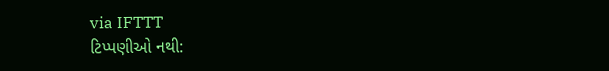via IFTTT
ટિપ્પણીઓ નથી: